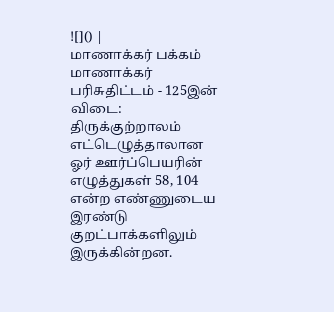![]() |
மாணாக்கர் பக்கம்
மாணாக்கர் பரிசுதிட்டம் - 125இன் விடை: திருக்குற்றாலம் எட்டெழுத்தாலான ஓர் ஊர்ப்பெயரின் எழுத்துகள் 58, 104 என்ற எண்ணுடைய இரண்டு குறட்பாக்களிலும் இருக்கின்றன.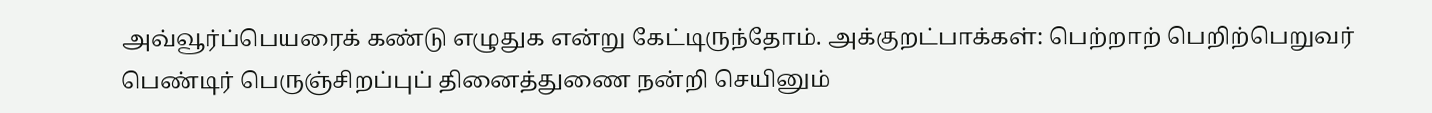அவ்வூர்ப்பெயரைக் கண்டு எழுதுக என்று கேட்டிருந்தோம். அக்குறட்பாக்கள்: பெற்றாற் பெறிற்பெறுவர் பெண்டிர் பெருஞ்சிறப்புப் தினைத்துணை நன்றி செயினும்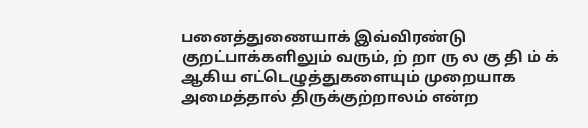பனைத்துணையாக் இவ்விரண்டு குறட்பாக்களிலும் வரும், ற் றா ரு ல கு தி ம் க் ஆகிய எட்டெழுத்துகளையும் முறையாக அமைத்தால் திருக்குற்றாலம் என்ற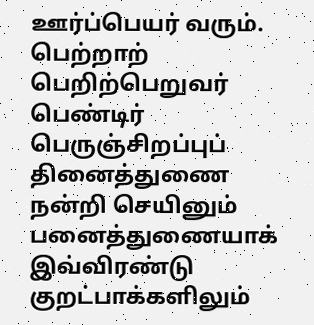ஊர்ப்பெயர் வரும். பெற்றாற் பெறிற்பெறுவர் பெண்டிர் பெருஞ்சிறப்புப் தினைத்துணை நன்றி செயினும் பனைத்துணையாக் இவ்விரண்டு குறட்பாக்களிலும்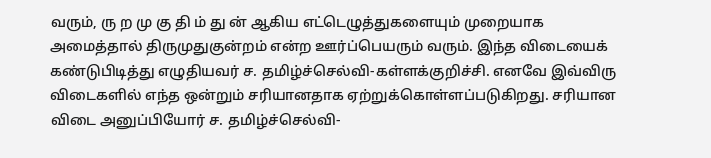வரும், ரு ற மு கு தி ம் து ன் ஆகிய எட்டெழுத்துகளையும் முறையாக அமைத்தால் திருமுதுகுன்றம் என்ற ஊர்ப்பெயரும் வரும். இந்த விடையைக் கண்டுபிடித்து எழுதியவர் ச. தமிழ்ச்செல்வி-கள்ளக்குறிச்சி. எனவே இவ்விரு விடைகளில் எந்த ஒன்றும் சரியானதாக ஏற்றுக்கொள்ளப்படுகிறது. சரியான விடை அனுப்பியோர் ச. தமிழ்ச்செல்வி-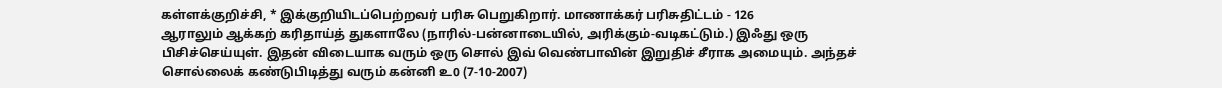கள்ளக்குறிச்சி, * இக்குறியிடப்பெற்றவர் பரிசு பெறுகிறார். மாணாக்கர் பரிசுதிட்டம் - 126
ஆராலும் ஆக்கற் கரிதாய்த் துகளாலே (நாரில்-பன்னாடையில், அரிக்கும்-வடிகட்டும்.) இஃது ஒரு பிசிச்செய்யுள். இதன் விடையாக வரும் ஒரு சொல் இவ் வெண்பாவின் இறுதிச் சீராக அமையும். அந்தச் சொல்லைக் கண்டுபிடித்து வரும் கன்னி உ0 (7-10-2007)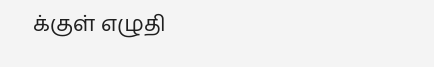க்குள் எழுதி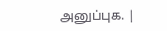அனுப்புக. |